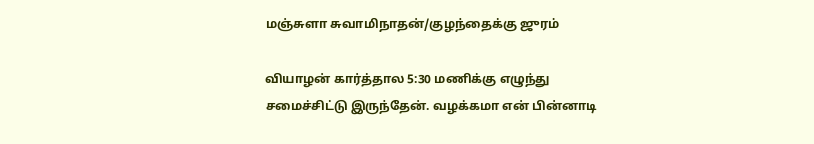மஞ்சுளா சுவாமிநாதன்/குழந்தைக்கு ஜுரம்

வியாழன் கார்த்தால 5:30 மணிக்கு எழுந்து சமைச்சிட்டு இருந்தேன். வழக்கமா என் பின்னாடி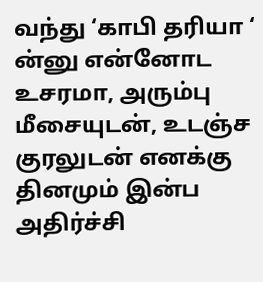வந்து ‘காபி தரியா ‘ ன்னு என்னோட உசரமா, அரும்பு மீசையுடன், உடஞ்ச குரலுடன் எனக்கு தினமும் இன்ப அதிர்ச்சி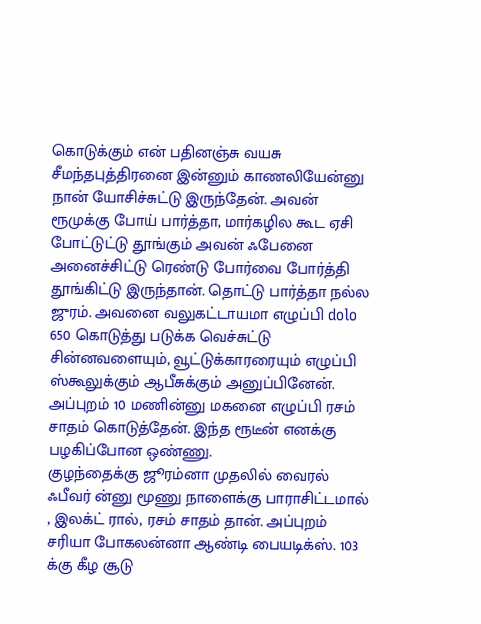கொடுக்கும் என் பதினஞ்சு வயசு சீமந்தபுத்திரனை இன்னும் காணலியேன்னு நான் யோசிச்சுட்டு இருந்தேன். அவன் ரூமுக்கு போய் பார்த்தா, மார்கழில கூட ஏசி போட்டுட்டு தூங்கும் அவன் ஃபேனை அனைச்சிட்டு ரெண்டு போர்வை போர்த்தி தூங்கிட்டு இருந்தான். தொட்டு பார்த்தா நல்ல ஜுரம். அவனை வலுகட்டாயமா எழுப்பி dolo 650 கொடுத்து படுக்க வெச்சுட்டு சின்னவளையும், வூட்டுக்காரரையும் எழுப்பி ஸ்கூலுக்கும் ஆபீசுக்கும் அனுப்பினேன். அப்புறம் 10 மணின்னு மகனை எழுப்பி ரசம் சாதம் கொடுத்தேன். இந்த ரூடீன் எனக்கு பழகிப்போன ஒண்ணு.
குழந்தைக்கு ஜூரம்னா முதலில் வைரல் ஃபீவர் ன்னு மூணு நாளைக்கு பாராசிட்டமால் , இலக்ட் ரால், ரசம் சாதம் தான். அப்புறம் சரியா போகலன்னா ஆண்டி பையடிக்ஸ். 103 க்கு கீழ சூடு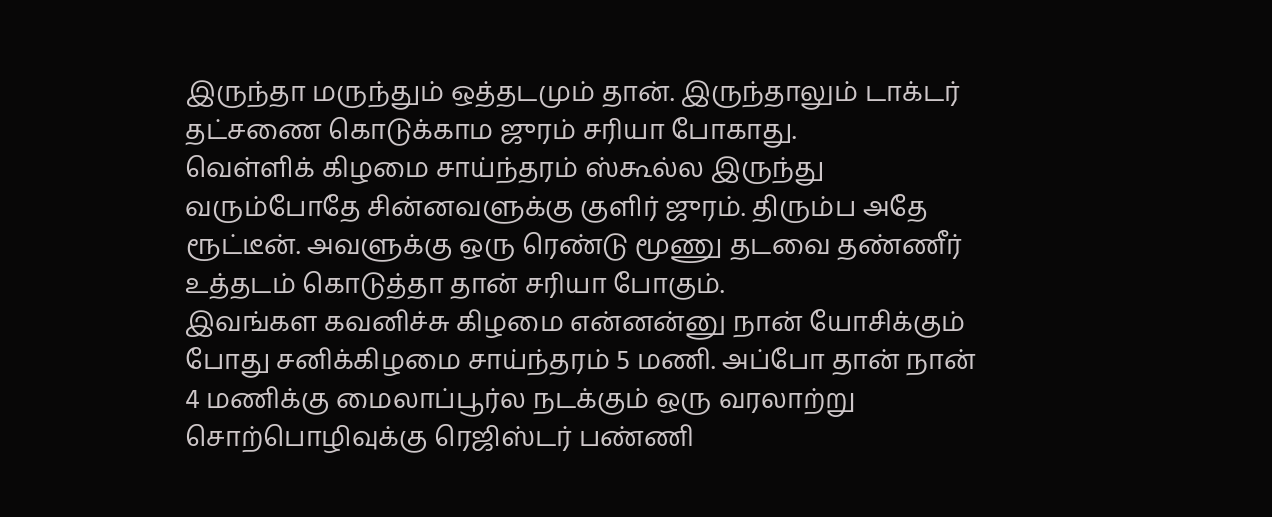இருந்தா மருந்தும் ஒத்தடமும் தான். இருந்தாலும் டாக்டர் தட்சணை கொடுக்காம ஜுரம் சரியா போகாது.
வெள்ளிக் கிழமை சாய்ந்தரம் ஸ்கூல்ல இருந்து வரும்போதே சின்னவளுக்கு குளிர் ஜுரம். திரும்ப அதே ரூட்டீன். அவளுக்கு ஒரு ரெண்டு மூணு தடவை தண்ணீர் உத்தடம் கொடுத்தா தான் சரியா போகும்.
இவங்கள கவனிச்சு கிழமை என்னன்னு நான் யோசிக்கும் போது சனிக்கிழமை சாய்ந்தரம் 5 மணி. அப்போ தான் நான் 4 மணிக்கு மைலாப்பூர்ல நடக்கும் ஒரு வரலாற்று சொற்பொழிவுக்கு ரெஜிஸ்டர் பண்ணி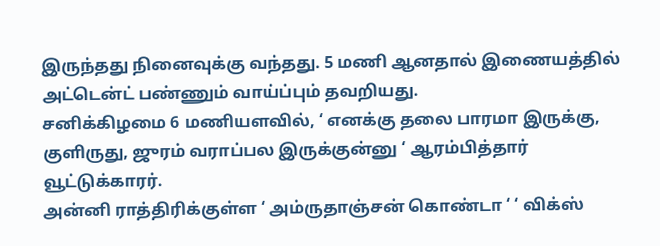இருந்தது நினைவுக்கு வந்தது. 5 மணி ஆனதால் இணையத்தில் அட்டென்ட் பண்ணும் வாய்ப்பும் தவறியது.
சனிக்கிழமை 6 மணியளவில், ‘ எனக்கு தலை பாரமா இருக்கு, குளிருது, ஜுரம் வராப்பல இருக்குன்னு ‘ ஆரம்பித்தார் வூட்டுக்காரர்.
அன்னி ராத்திரிக்குள்ள ‘ அம்ருதாஞ்சன் கொண்டா ‘ ‘ விக்ஸ்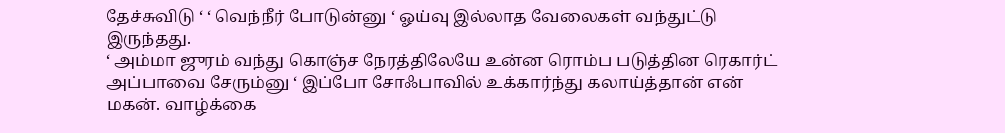தேச்சுவிடு ‘ ‘ வெந்நீர் போடுன்னு ‘ ஓய்வு இல்லாத வேலைகள் வந்துட்டு இருந்தது.
‘ அம்மா ஜுரம் வந்து கொஞ்ச நேரத்திலேயே உன்ன ரொம்ப படுத்தின ரெகார்ட் அப்பாவை சேரும்னு ‘ இப்போ சோஃபாவில் உக்கார்ந்து கலாய்த்தான் என் மகன். வாழ்க்கை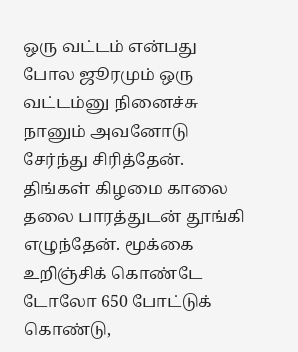ஒரு வட்டம் என்பது போல ஜூரமும் ஒரு வட்டம்னு நினைச்சு நானும் அவனோடு சேர்ந்து சிரித்தேன்.
திங்கள் கிழமை காலை தலை பாரத்துடன் தூங்கி எழுந்தேன். மூக்கை உறிஞ்சிக் கொண்டே டோலோ 650 போட்டுக் கொண்டு,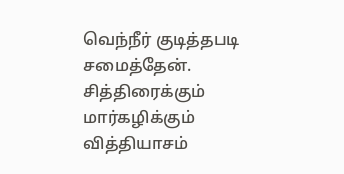வெந்நீர் குடித்தபடி சமைத்தேன். சித்திரைக்கும் மார்கழிக்கும் வித்தியாசம்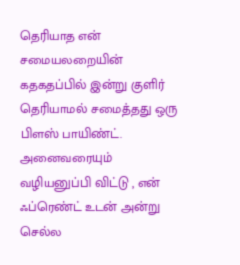தெரியாத என் சமையலறையின் கதகதப்பில் இன்று குளிர் தெரியாமல் சமைத்தது ஒரு பிளஸ் பாயிண்ட். அனைவரையும் வழியனுப்பி விட்டு , என் ஃப்ரெண்ட் உடன் அன்று செல்ல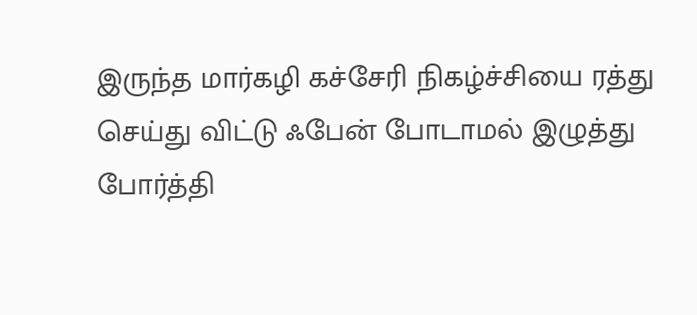இருந்த மார்கழி கச்சேரி நிகழ்ச்சியை ரத்து செய்து விட்டு ஃபேன் போடாமல் இழுத்து போர்த்தி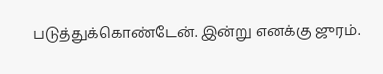படுத்துக்கொண்டேன். இன்று எனக்கு ஜுரம்.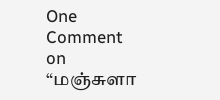One Comment on “மஞ்சுளா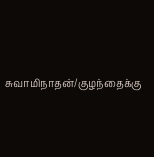சுவாமிநாதன்/குழந்தைக்கு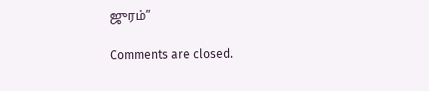ஜுரம்”

Comments are closed.